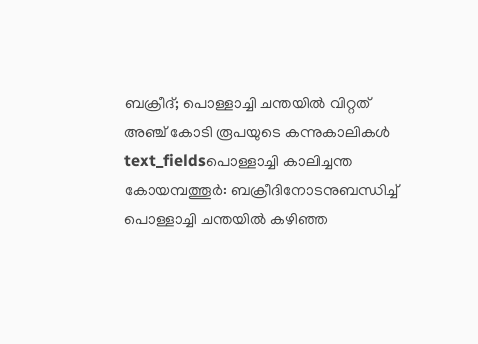ബക്രീദ്; പൊള്ളാച്ചി ചന്തയിൽ വിറ്റത് അഞ്ച് കോടി രൂപയുടെ കന്നുകാലികൾ
text_fieldsപൊള്ളാച്ചി കാലിച്ചന്ത
കോയമ്പത്തൂർ: ബക്രീദിനോടനുബന്ധിച്ച് പൊള്ളാച്ചി ചന്തയിൽ കഴിഞ്ഞ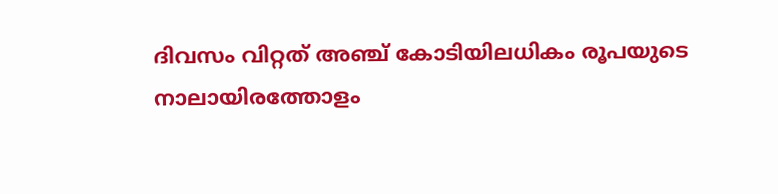ദിവസം വിറ്റത് അഞ്ച് കോടിയിലധികം രൂപയുടെ നാലായിരത്തോളം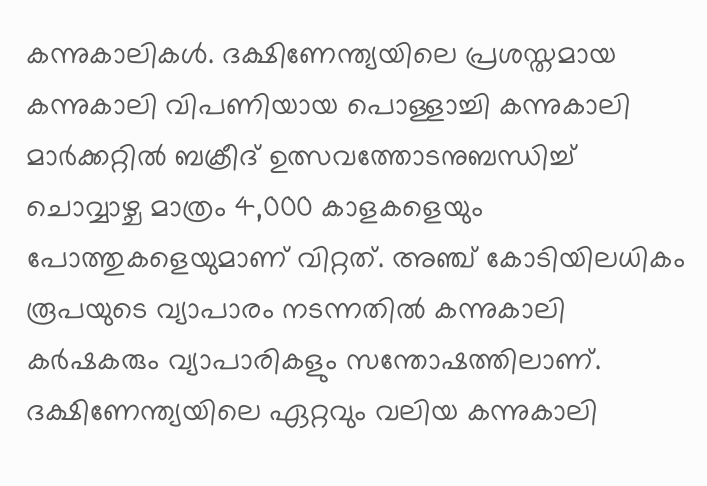കന്നുകാലികൾ. ദക്ഷിണേന്ത്യയിലെ പ്രശസ്തമായ കന്നുകാലി വിപണിയായ പൊള്ളാച്ചി കന്നുകാലി മാർക്കറ്റിൽ ബക്രീദ് ഉത്സവത്തോടനുബന്ധിച്ച് ചൊവ്വാഴ്ച മാത്രം 4,000 കാളകളെയും പോത്തുകളെയുമാണ് വിറ്റത്. അഞ്ച് കോടിയിലധികം രൂപയുടെ വ്യാപാരം നടന്നതിൽ കന്നുകാലി കർഷകരും വ്യാപാരികളും സന്തോഷത്തിലാണ്.
ദക്ഷിണേന്ത്യയിലെ ഏറ്റവും വലിയ കന്നുകാലി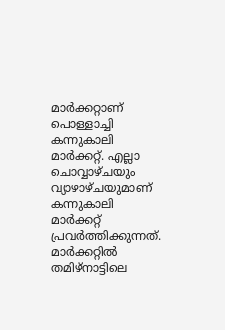മാർക്കറ്റാണ് പൊള്ളാച്ചി കന്നുകാലി മാർക്കറ്റ്. എല്ലാ ചൊവ്വാഴ്ചയും വ്യാഴാഴ്ചയുമാണ് കന്നുകാലി മാർക്കറ്റ് പ്രവർത്തിക്കുന്നത്. മാർക്കറ്റിൽ തമിഴ്നാട്ടിലെ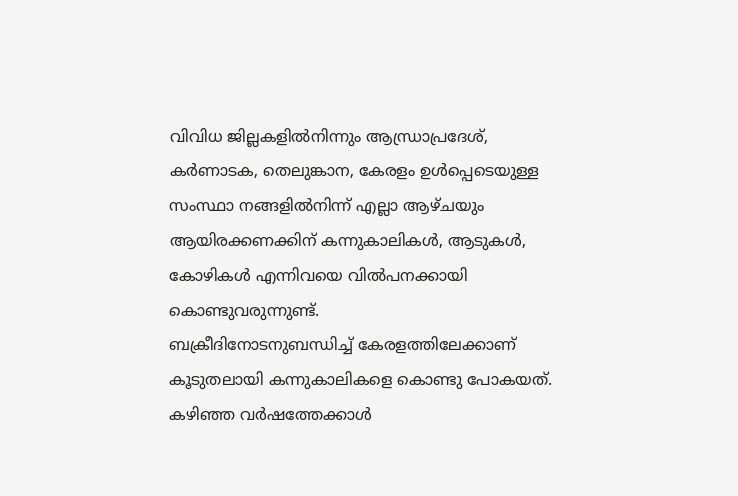വിവിധ ജില്ലകളിൽനിന്നും ആന്ധ്രാപ്രദേശ്, കർണാടക, തെലുങ്കാന, കേരളം ഉൾപ്പെടെയുള്ള സംസ്ഥാ നങ്ങളിൽനിന്ന് എല്ലാ ആഴ്ചയും ആയിരക്കണക്കിന് കന്നുകാലികൾ, ആടുകൾ, കോഴികൾ എന്നിവയെ വിൽപനക്കായി കൊണ്ടുവരുന്നുണ്ട്.
ബക്രീദിനോടനുബന്ധിച്ച് കേരളത്തിലേക്കാണ് കൂടുതലായി കന്നുകാലികളെ കൊണ്ടു പോകയത്. കഴിഞ്ഞ വർഷത്തേക്കാൾ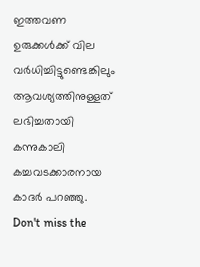ഇത്തവണ ഉരുക്കൾക്ക് വില വർധിച്ചിട്ടുണ്ടെങ്കിലും ആവശ്യത്തിനുള്ളത് ലഭിച്ചതായി കന്നുകാലി കച്ചവടക്കാരനായ കാദർ പറഞ്ഞു.
Don't miss the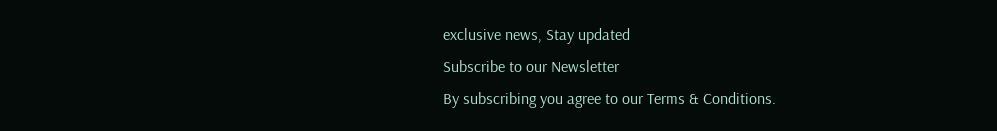exclusive news, Stay updated
Subscribe to our Newsletter
By subscribing you agree to our Terms & Conditions.